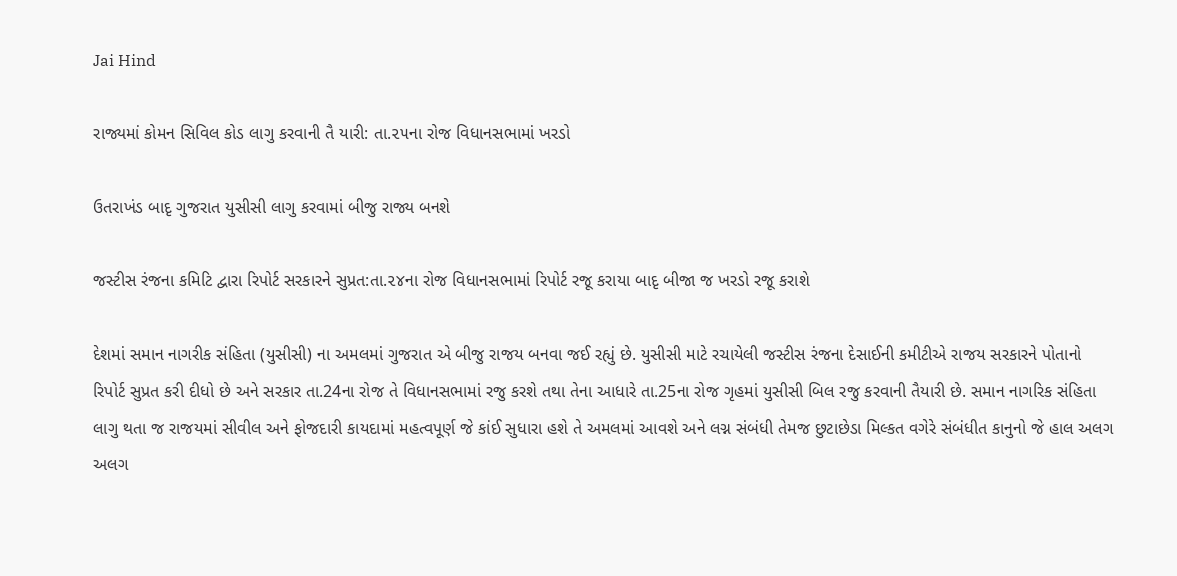Jai Hind

રાજ્યમાં કોમન સિવિલ કોડ લાગુ કરવાની તૈ યારી: તા.૨૫ના રોજ વિધાનસભામાં ખરડો

ઉતરાખંડ બાદૃ ગુજરાત યુસીસી લાગુ કરવામાં બીજુ રાજ્ય બનશે

જસ્ટીસ રંજના કમિટિ દ્વારા રિપોર્ટ સરકારને સુપ્રત:તા.૨૪ના રોજ વિધાનસભામાં રિપોર્ટ રજૂ કરાયા બાદૃ બીજા જ ખરડો રજૂ કરાશે

દેશમાં સમાન નાગરીક સંહિતા (યુસીસી) ના અમલમાં ગુજરાત એ બીજુ રાજય બનવા જઈ રહ્યું છે. યુસીસી માટે રચાયેલી જસ્ટીસ રંજના દેસાઈની કમીટીએ રાજય સરકારને પોતાનો રિપોર્ટ સુપ્રત કરી દીધો છે અને સરકાર તા.24ના રોજ તે વિધાનસભામાં રજુ કરશે તથા તેના આધારે તા.25ના રોજ ગૃહમાં યુસીસી બિલ રજુ કરવાની તૈયારી છે. સમાન નાગરિક સંહિતા લાગુ થતા જ રાજયમાં સીવીલ અને ફોજદારી કાયદામાં મહત્વપૂર્ણ જે કાંઈ સુધારા હશે તે અમલમાં આવશે અને લગ્ન સંબંધી તેમજ છુટાછેડા મિલ્કત વગેરે સંબંધીત કાનુનો જે હાલ અલગ અલગ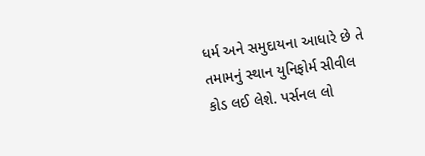ધર્મ અને સમુદાયના આધારે છે તે તમામનું સ્થાન યુનિફોર્મ સીવીલ કોડ લઈ લેશે. પર્સનલ લો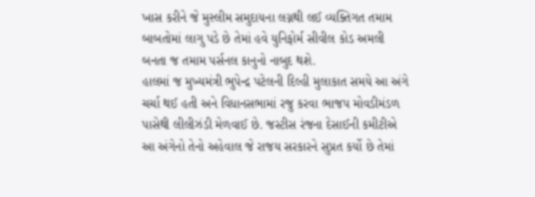ખાસ કરીને જે મુસ્લીમ સમુદાયના લગ્નથી લઈ વ્યક્તિગત તમામ બાબતોમાં લાગુ પડે છે તેમાં હવે યુનિફોર્મ સીવીલ કોડ અમલી બનતા જ તમામ પર્સનલ કાનુનો નાબુદ થશે.
હાલમાં જ મુખ્યમંત્રી ભુપેન્દ્ર પટેલની દિલ્હી મુલાકાત સમયે આ અંગે ચર્ચા થઈ હતી અને વિધાનસભામાં રજુ કરવા ભાજપ મોવડીમંડળ પાસેથી લીલીઝંડી મેળવાઈ છે. જસ્ટીસ રંજના દેસાઈની કમીટીએ આ અંગેનો તેનો અહેવાલ જે રાજય સરકારને સુપ્રત કર્યો છે તેમાં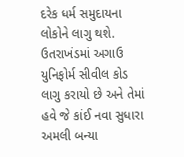દરેક ધર્મ સમુદાયના લોકોને લાગુ થશે. ઉતરાખંડમાં અગાઉ યુનિફોર્મ સીવીલ કોડ લાગુ કરાયો છે અને તેમાં હવે જે કાંઈ નવા સુધારા અમલી બન્યા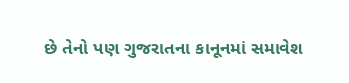છે તેનો પણ ગુજરાતના કાનૂનમાં સમાવેશ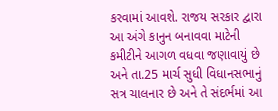કરવામાં આવશે. રાજય સરકાર દ્વારા આ અંગે કાનુન બનાવવા માટેની કમીટીને આગળ વધવા જણાવાયું છે અને તા.25 માર્ચ સુધી વિધાનસભાનું સત્ર ચાલનાર છે અને તે સંદર્ભમાં આ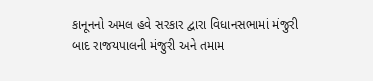કાનૂનનો અમલ હવે સરકાર દ્વારા વિધાનસભામાં મંજુરી બાદ રાજયપાલની મંજુરી અને તમામ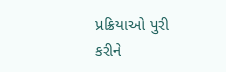પ્રક્રિયાઓ પુરી કરીને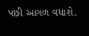પછી આગળ વધાશે.